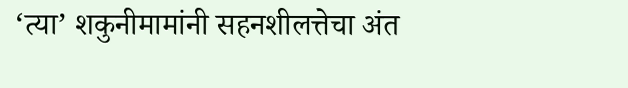‘त्या’ शकुनीमामांनी सहनशीलत्तेचा अंत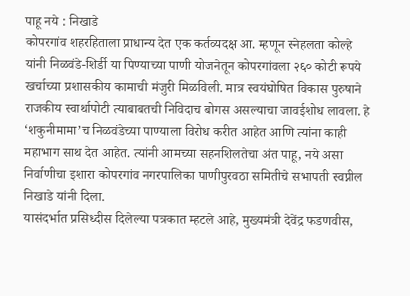पाहू नये : निखाडे
कोपरगांव शहरहिताला प्राधान्य देत एक कर्तव्यदक्ष आ. म्हणून स्नेहलता कोल्हे यांनी निळवंडे-शिर्डी या पिण्याच्या पाणी योजनेतून कोपरगांवला २६० कोटी रूपये खर्चाच्या प्रशासकीय कामाची मंजुरी मिळविली. मात्र स्वयंघोषित विकास पुरुषाने राजकीय स्वार्थापोटी त्याबाबतची निविदाच बोगस असल्याचा जावईशोध लावला. हे ‘शकुनीमामा’च निळवंडेच्या पाण्याला विरोध करीत आहेत आणि त्यांना काही महाभाग साथ देत आहेत. त्यांनी आमच्या सहनशिलतेचा अंत पाहू, नये असा निर्वाणीचा इशारा कोपरगांव नगरपालिका पाणीपुरवठा समितीचे सभापती स्वप्नील निखाडे यांनी दिला.
यासंदर्भात प्रसिध्दीस दिलेल्या पत्रकात म्हटले आहे, मुख्यमंत्री देवेंद्र फडणवीस,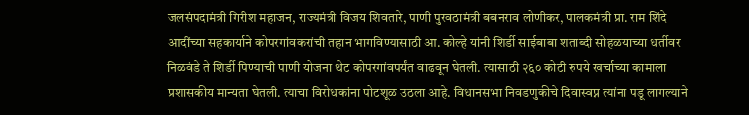जलसंपदामंत्री गिरीश महाजन, राज्यमंत्री विजय शिवतारे, पाणी पुरवठामंत्री बबनराव लोणीकर, पालकमंत्री प्रा. राम शिंदे आदींच्या सहकार्याने कोपरगांवकरांची तहान भागविण्यासाठी आ. कोल्हे यांनी शिर्डी साईबाबा शताब्दी सोहळयाच्या धर्तीवर निळवंडे ते शिर्डी पिण्याची पाणी योजना थेट कोपरगांवपर्यंत वाढवून घेतली. त्यासाठी २६० कोटी रुपये खर्चाच्या कामाला प्रशासकीय मान्यता घेतली. त्याचा विरोधकांना पोटशूळ उठला आहे. विधानसभा निवडणुकीचे दिवास्वप्न त्यांना पडू लागल्याने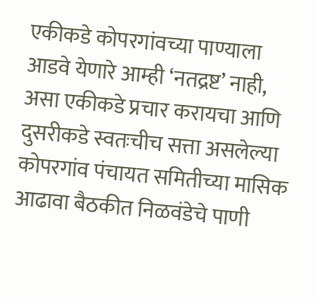एकीकडे कोपरगांवच्या पाण्याला आडवे येणारे आम्ही ‘नतद्रष्ट’ नाही, असा एकीकडे प्रचार करायचा आणि दुसरीकडे स्वतःचीच सत्ता असलेल्या कोपरगांव पंचायत समितीच्या मासिक आढावा बैठकीत निळवंडेचे पाणी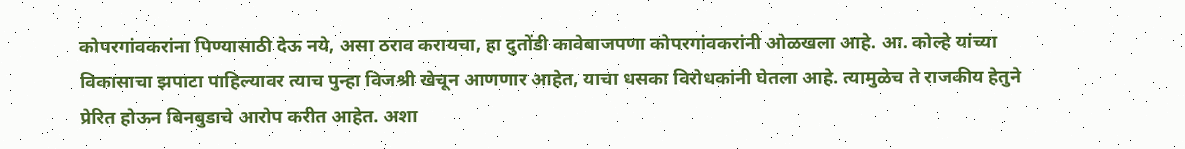कोपरगांवकरांना पिण्यासाठी देऊ नये, असा ठराव करायचा, हा दुतोंडी कावेबाजपणा कोपरगांवकरांनी ओळखला आहे. आ. कोल्हे यांच्या विकासाचा झपाटा पाहिल्यावर त्याच पुन्हा विजश्री खेचून आणणार आहेत, याचा धसका विरोधकांनी घेतला आहे. त्यामुळेच ते राजकीय हेतुने प्रेरित होऊन बिनबुडाचे आरोप करीत आहेत. अशा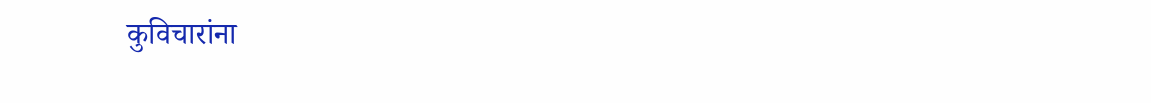कुविचारांना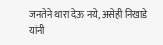जनतेने थारा देऊ नये, असेही निखाडे यांनी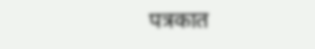पत्रकात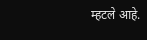म्हटले आहे.